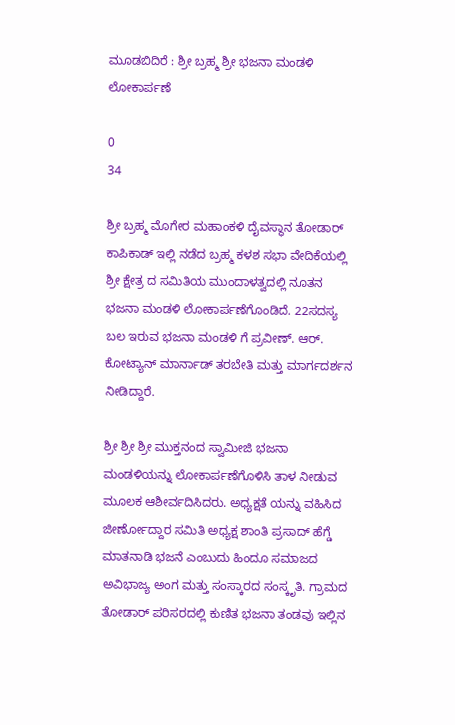ಮೂಡಬಿದಿರೆ : ಶ್ರೀ ಬ್ರಹ್ಮ ಶ್ರೀ ಭಜನಾ ಮಂಡಳಿ ಲೋಕಾರ್ಪಣೆ

0
34

ಶ್ರೀ ಬ್ರಹ್ಮ ಮೊಗೇರ ಮಹಾಂಕಳಿ ದೈವಸ್ಥಾನ ತೋಡಾರ್ ಕಾಪಿಕಾಡ್ ಇಲ್ಲಿ ನಡೆದ ಬ್ರಹ್ಮ ಕಳಶ ಸಭಾ ವೇದಿಕೆಯಲ್ಲಿ ಶ್ರೀ ಕ್ಷೇತ್ರ ದ ಸಮಿತಿಯ ಮುಂದಾಳತ್ವದಲ್ಲಿ ನೂತನ ಭಜನಾ ಮಂಡಳಿ ಲೋಕಾರ್ಪಣೆಗೊಂಡಿದೆ. 22ಸದಸ್ಯ ಬಲ ಇರುವ ಭಜನಾ ಮಂಡಳಿ ಗೆ ಪ್ರವೀಣ್. ಆರ್. ಕೋಟ್ಯಾನ್ ಮಾರ್ನಾಡ್ ತರಬೇತಿ ಮತ್ತು ಮಾರ್ಗದರ್ಶನ ನೀಡಿದ್ದಾರೆ.

ಶ್ರೀ ಶ್ರೀ ಶ್ರೀ ಮುಕ್ತನಂದ ಸ್ವಾಮೀಜಿ ಭಜನಾ ಮಂಡಳಿಯನ್ನು ಲೋಕಾರ್ಪಣೆಗೊಳಿಸಿ ತಾಳ ನೀಡುವ ಮೂಲಕ ಆಶೀರ್ವದಿಸಿದರು. ಅಧ್ಯಕ್ಷತೆ ಯನ್ನು ವಹಿಸಿದ ಜೀರ್ಣೋದ್ದಾರ ಸಮಿತಿ ಅಧ್ಯಕ್ಷ ಶಾಂತಿ ಪ್ರಸಾದ್ ಹೆಗ್ಡೆ ಮಾತನಾಡಿ ಭಜನೆ ಎಂಬುದು ಹಿಂದೂ ಸಮಾಜದ ಅವಿಭಾಜ್ಯ ಅಂಗ ಮತ್ತು ಸಂಸ್ಕಾರದ ಸಂಸ್ಕೃತಿ. ಗ್ರಾಮದ ತೋಡಾರ್ ಪರಿಸರದಲ್ಲಿ ಕುಣಿತ ಭಜನಾ ತಂಡವು ಇಲ್ಲಿನ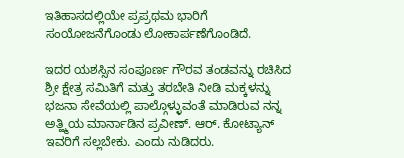ಇತಿಹಾಸದಲ್ಲಿಯೇ ಪ್ರಪ್ರಥಮ ಭಾರಿಗೆ ಸಂಯೋಜನೆಗೊಂಡು ಲೋಕಾರ್ಪಣೆಗೊಂಡಿದೆ.

ಇದರ ಯಶಸ್ಸಿನ ಸಂಪೂರ್ಣ ಗೌರವ ತಂಡವನ್ನು ರಚಿಸಿದ ಶ್ರೀ ಕ್ಷೇತ್ರ ಸಮಿತಿಗೆ ಮತ್ತು ತರಬೇತಿ ನೀಡಿ ಮಕ್ಕಳನ್ನು ಭಜನಾ ಸೇವೆಯಲ್ಲಿ ಪಾಲ್ಗೊಳ್ಳುವಂತೆ ಮಾಡಿರುವ ನನ್ನ ಅತ್ಹ್ಮಿಯ ಮಾರ್ನಾಡಿನ ಪ್ರವೀಣ್. ಆರ್. ಕೋಟ್ಯಾನ್ ಇವರಿಗೆ ಸಲ್ಲಬೇಕು. ಎಂದು ನುಡಿದರು.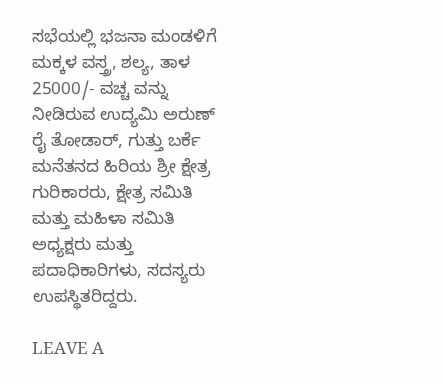ಸಭೆಯಲ್ಲಿ ಭಜನಾ ಮಂಡಳಿಗೆ ಮಕ್ಕಳ ವಸ್ತ್ರ, ಶಲ್ಯ, ತಾಳ 25000/- ವಚ್ಚ ವನ್ನು ನೀಡಿರುವ ಉದ್ಯಮಿ ಅರುಣ್ ರೈ ತೋಡಾರ್, ಗುತ್ತು ಬರ್ಕೆ ಮನೆತನದ ಹಿರಿಯ ಶ್ರೀ ಕ್ಷೇತ್ರ ಗುರಿಕಾರರು, ಕ್ಷೇತ್ರ ಸಮಿತಿ ಮತ್ತು ಮಹಿಳಾ ಸಮಿತಿ ಅಧ್ಯಕ್ಷರು ಮತ್ತು ಪದಾಧಿಕಾರಿಗಳು, ಸದಸ್ಯರು ಉಪಸ್ಥಿತರಿದ್ದರು.

LEAVE A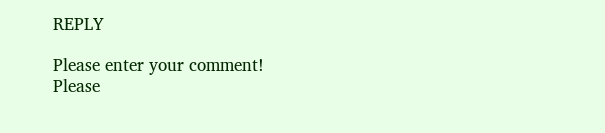REPLY

Please enter your comment!
Please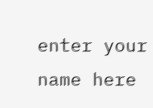enter your name here